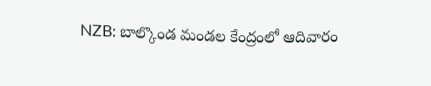NZB: బాల్కొండ మండల కేంద్రంలో ఆదివారం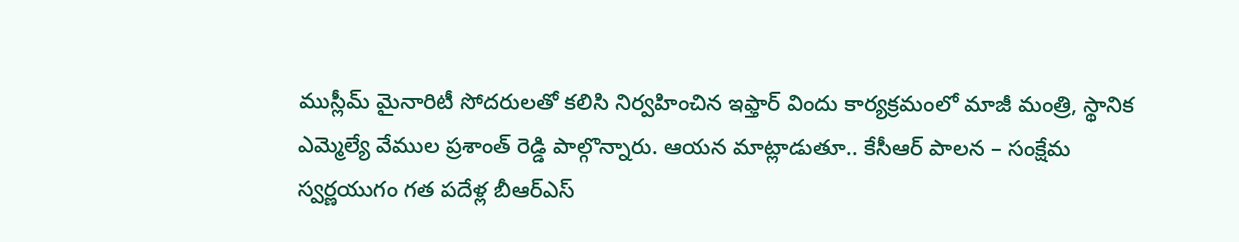ముస్లీమ్ మైనారిటీ సోదరులతో కలిసి నిర్వహించిన ఇఫ్తార్ విందు కార్యక్రమంలో మాజీ మంత్రి, స్థానిక ఎమ్మెల్యే వేముల ప్రశాంత్ రెడ్డి పాల్గొన్నారు. ఆయన మాట్లాడుతూ.. కేసీఆర్ పాలన – సంక్షేమ స్వర్ణయుగం గత పదేళ్ల బీఆర్ఎస్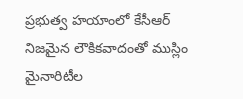ప్రభుత్వ హయాంలో కేసీఆర్ నిజమైన లౌకికవాదంతో ముస్లిం మైనారిటీల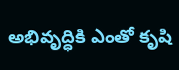అభివృద్ధికి ఎంతో కృషి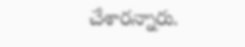చేశారన్నారు.